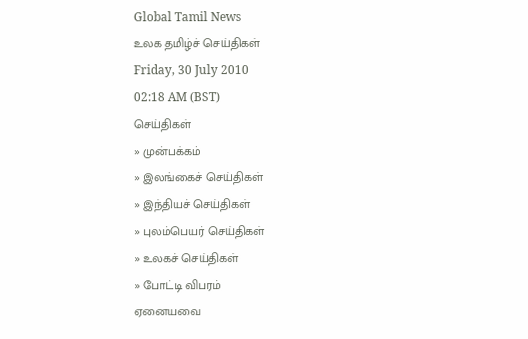Global Tamil News
உலக தமிழ்ச் செய்திகள்
Friday, 30 July 2010
02:18 AM (BST)
செய்திகள்
» முன்பக்கம்
» இலங்கைச் செய்திகள்
» இந்தியச் செய்திகள்
» புலம்பெயர் செய்திகள்
» உலகச் செய்திகள்
» போட்டி விபரம்
ஏனையவை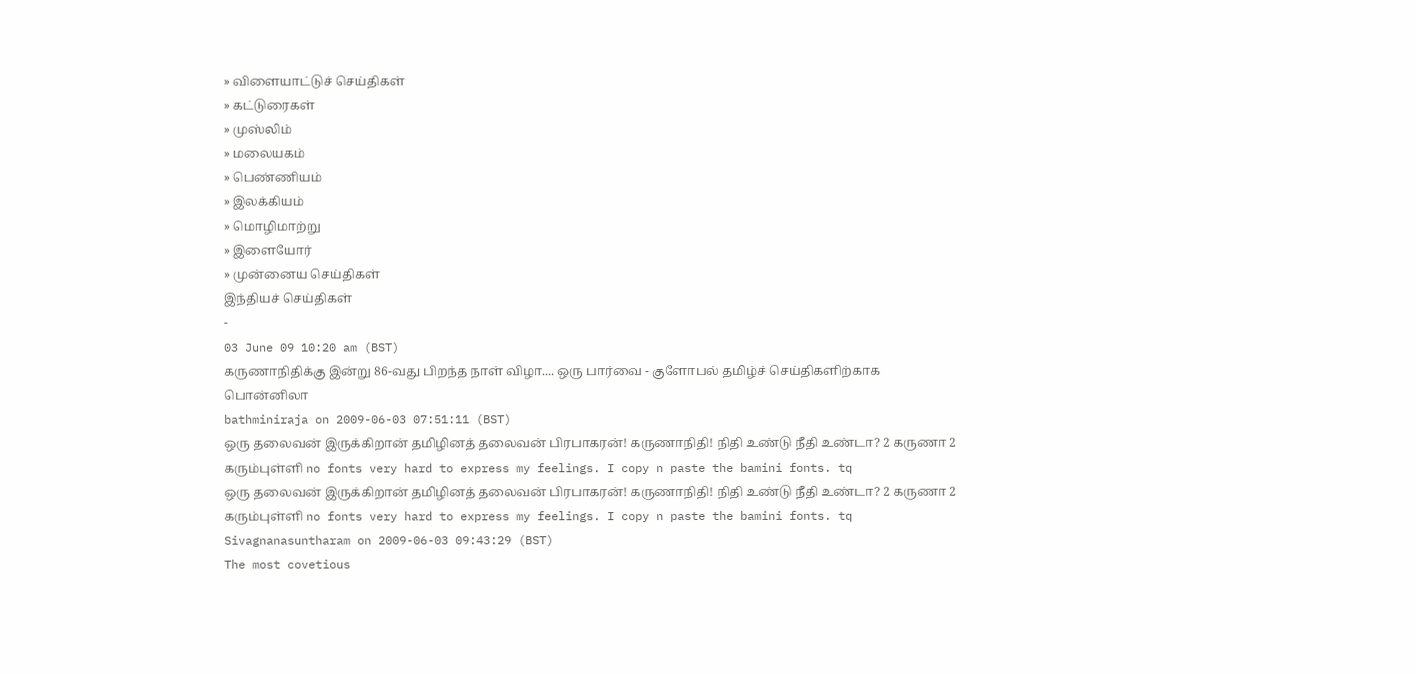» விளையாட்டுச் செய்திகள்
» கட்டுரைகள்
» முஸ்லிம்
» மலையகம்
» பெண்ணியம்
» இலக்கியம்
» மொழிமாற்று
» இளையோர்
» முன்னைய செய்திகள்
இந்தியச் செய்திகள்
-
03 June 09 10:20 am (BST)
கருணாநிதிக்கு இன்று 86‐வது பிறந்த நாள் விழா.... ஒரு பார்வை ‐ குளோபல் தமிழ்ச் செய்திகளிற்காக பொன்னிலா
bathminiraja on 2009-06-03 07:51:11 (BST)
ஒரு தலைவன் இருக்கிறான் தமிழினத் தலைவன் பிரபாகரன்! கருணாநிதி! நிதி உண்டு நீதி உண்டா? 2 கருணா 2 கரும்புள்ளி no fonts very hard to express my feelings. I copy n paste the bamini fonts. tq
ஒரு தலைவன் இருக்கிறான் தமிழினத் தலைவன் பிரபாகரன்! கருணாநிதி! நிதி உண்டு நீதி உண்டா? 2 கருணா 2 கரும்புள்ளி no fonts very hard to express my feelings. I copy n paste the bamini fonts. tq
Sivagnanasuntharam on 2009-06-03 09:43:29 (BST)
The most covetious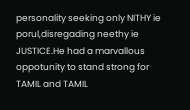personality seeking only NITHY ie porul,disregading neethy ie JUSTICE.He had a marvallous oppotunity to stand strong for TAMIL and TAMIL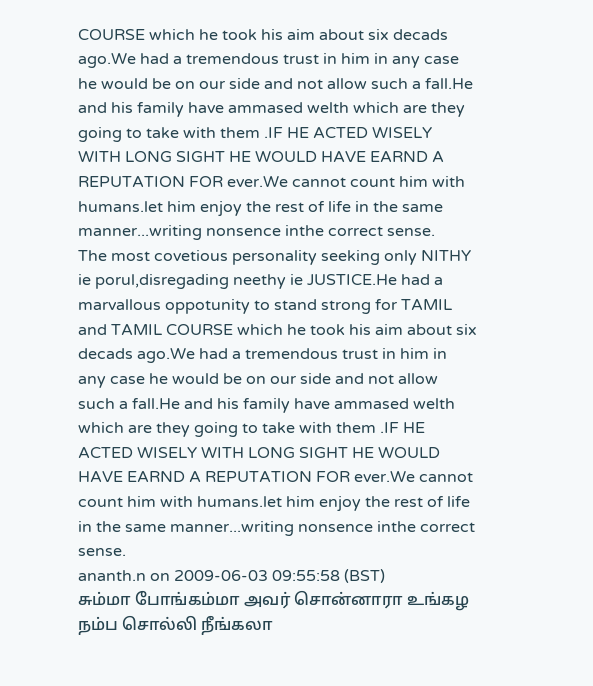COURSE which he took his aim about six decads ago.We had a tremendous trust in him in any case he would be on our side and not allow such a fall.He and his family have ammased welth which are they going to take with them .IF HE ACTED WISELY WITH LONG SIGHT HE WOULD HAVE EARND A REPUTATION FOR ever.We cannot count him with humans.let him enjoy the rest of life in the same manner...writing nonsence inthe correct sense.
The most covetious personality seeking only NITHY ie porul,disregading neethy ie JUSTICE.He had a marvallous oppotunity to stand strong for TAMIL and TAMIL COURSE which he took his aim about six decads ago.We had a tremendous trust in him in any case he would be on our side and not allow such a fall.He and his family have ammased welth which are they going to take with them .IF HE ACTED WISELY WITH LONG SIGHT HE WOULD HAVE EARND A REPUTATION FOR ever.We cannot count him with humans.let him enjoy the rest of life in the same manner...writing nonsence inthe correct sense.
ananth.n on 2009-06-03 09:55:58 (BST)
சும்மா போங்கம்மா அவர் சொன்னாரா உங்கழ நம்ப சொல்லி நீங்கலா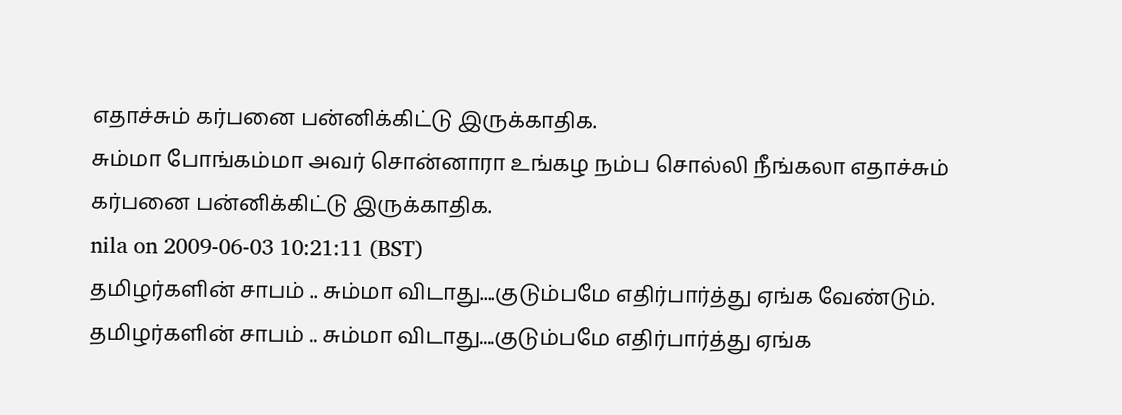எதாச்சும் கர்பனை பன்னிக்கிட்டு இருக்காதிக.
சும்மா போங்கம்மா அவர் சொன்னாரா உங்கழ நம்ப சொல்லி நீங்கலா எதாச்சும் கர்பனை பன்னிக்கிட்டு இருக்காதிக.
nila on 2009-06-03 10:21:11 (BST)
தமிழர்களின் சாபம் .. சும்மா விடாது....குடும்பமே எதிர்பார்த்து ஏங்க வேண்டும்.
தமிழர்களின் சாபம் .. சும்மா விடாது....குடும்பமே எதிர்பார்த்து ஏங்க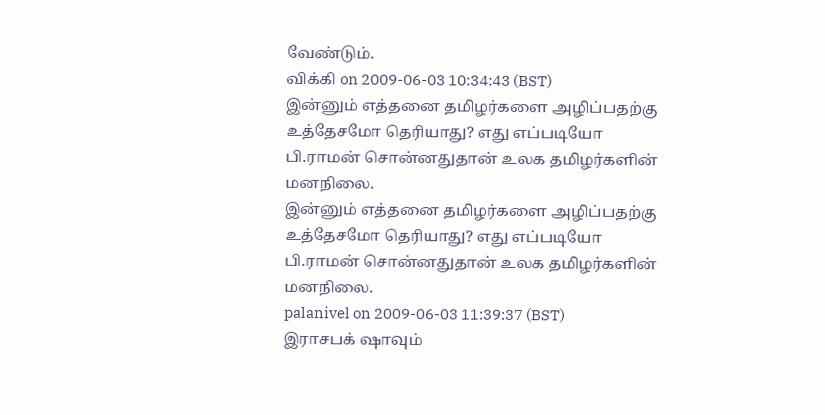வேண்டும்.
விக்கி on 2009-06-03 10:34:43 (BST)
இன்னும் எத்தனை தமிழர்களை அழிப்பதற்கு உத்தேசமோ தெரியாது? எது எப்படியோ பி.ராமன் சொன்னதுதான் உலக தமிழர்களின் மனநிலை.
இன்னும் எத்தனை தமிழர்களை அழிப்பதற்கு உத்தேசமோ தெரியாது? எது எப்படியோ பி.ராமன் சொன்னதுதான் உலக தமிழர்களின் மனநிலை.
palanivel on 2009-06-03 11:39:37 (BST)
இராசபக் ஷாவும்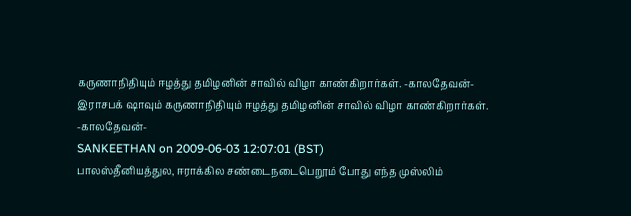கருணாநிதியும் ஈழத்து தமிழனின் சாவில் விழா காண்கிறார்கள். -காலதேவன்-
இராசபக் ஷாவும் கருணாநிதியும் ஈழத்து தமிழனின் சாவில் விழா காண்கிறார்கள். -காலதேவன்-
SANKEETHAN on 2009-06-03 12:07:01 (BST)
பாலஸ்தீனியத்துல, ஈராக்கில சண்டைநடைபெறூம் போது எந்த முஸ்லிம்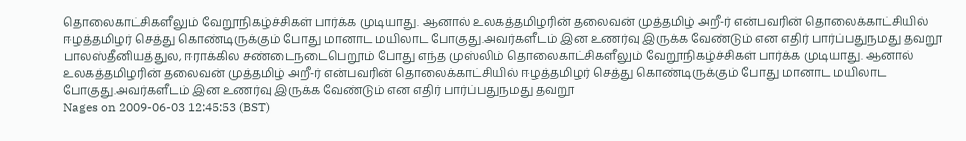தொலைகாட்சிகளீலும் வேறூநிகழ்ச்சிகள் பார்க்க முடியாது. ஆனால் உலகத்தமிழரின் தலைவன் முத்தமிழ் அறீ-ர் என்பவரின் தொலைக்காட்சியில் ஈழத்தமிழர் செத்து கொண்டிருக்கும் போது மானாட மயிலாட போகுது.அவர்களீடம் இன உணர்வு இருக்க வேண்டும் என எதிர் பார்ப்பதுநமது தவறூ
பாலஸ்தீனியத்துல, ஈராக்கில சண்டைநடைபெறூம் போது எந்த முஸ்லிம் தொலைகாட்சிகளீலும் வேறூநிகழ்ச்சிகள் பார்க்க முடியாது. ஆனால் உலகத்தமிழரின் தலைவன் முத்தமிழ் அறீ-ர் என்பவரின் தொலைக்காட்சியில் ஈழத்தமிழர் செத்து கொண்டிருக்கும் போது மானாட மயிலாட போகுது.அவர்களீடம் இன உணர்வு இருக்க வேண்டும் என எதிர் பார்ப்பதுநமது தவறூ
Nages on 2009-06-03 12:45:53 (BST)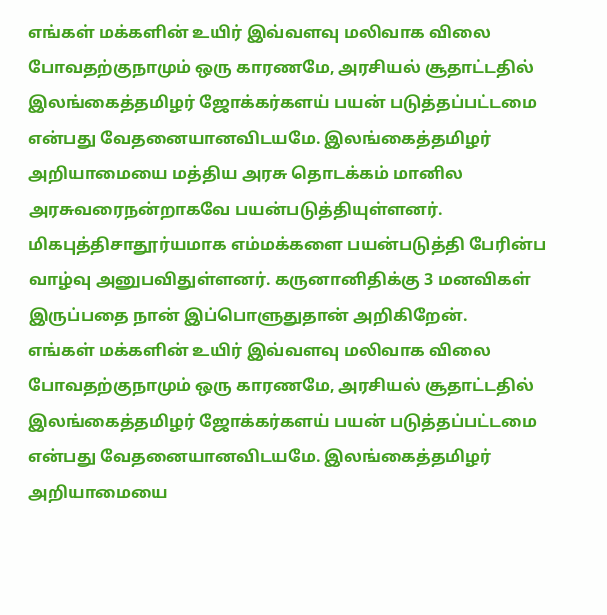எங்கள் மக்களின் உயிர் இவ்வளவு மலிவாக விலை போவதற்குநாமும் ஒரு காரணமே, அரசியல் சூதாட்டதில் இலங்கைத்தமிழர் ஜோக்கர்களய் பயன் படுத்தப்பட்டமை என்பது வேதனையானவிடயமே. இலங்கைத்தமிழர் அறியாமையை மத்திய அரசு தொடக்கம் மானில அரசுவரைநன்றாகவே பயன்படுத்தியுள்ளனர். மிகபுத்திசாதூர்யமாக எம்மக்களை பயன்படுத்தி பேரின்ப வாழ்வு அனுபவிதுள்ளனர். கருனானிதிக்கு 3 மனவிகள் இருப்பதை நான் இப்பொளுதுதான் அறிகிறேன்.
எங்கள் மக்களின் உயிர் இவ்வளவு மலிவாக விலை போவதற்குநாமும் ஒரு காரணமே, அரசியல் சூதாட்டதில் இலங்கைத்தமிழர் ஜோக்கர்களய் பயன் படுத்தப்பட்டமை என்பது வேதனையானவிடயமே. இலங்கைத்தமிழர் அறியாமையை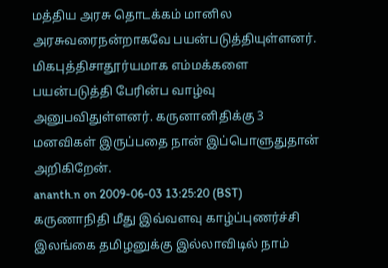மத்திய அரசு தொடக்கம் மானில அரசுவரைநன்றாகவே பயன்படுத்தியுள்ளனர். மிகபுத்திசாதூர்யமாக எம்மக்களை பயன்படுத்தி பேரின்ப வாழ்வு அனுபவிதுள்ளனர். கருனானிதிக்கு 3 மனவிகள் இருப்பதை நான் இப்பொளுதுதான் அறிகிறேன்.
ananth.n on 2009-06-03 13:25:20 (BST)
கருணாநிதி மீது இவ்வளவு காழ்ப்புணர்ச்சி இலங்கை தமிழனுக்கு இல்லாவிடில் நாம்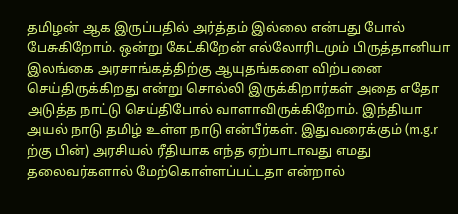தமிழன் ஆக இருப்பதில் அர்த்தம் இல்லை என்பது போல் பேசுகிறோம். ஒன்று கேட்கிறேன் எல்லோரிடமும் பிருத்தானியா இலங்கை அரசாங்கத்திற்கு ஆயுதங்களை விற்பனை செய்திருக்கிறது என்று சொல்லி இருக்கிறார்கள் அதை எதோ அடுத்த நாட்டு செய்திபோல் வாளாவிருக்கிறோம். இந்தியா அயல் நாடு தமிழ் உள்ள நாடு என்பீர்கள். இதுவரைக்கும் (m.g.r ற்கு பின்) அரசியல் ரீதியாக எந்த ஏற்பாடாவது எமது தலைவர்களால் மேற்கொள்ளப்பட்டதா என்றால்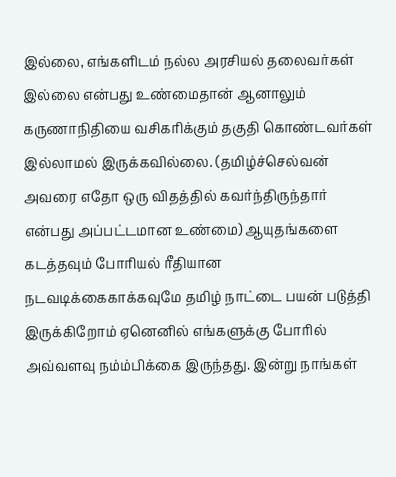இல்லை, எங்களிடம் நல்ல அரசியல் தலைவர்கள் இல்லை என்பது உண்மைதான் ஆனாலும் கருணாநிதியை வசிகரிக்கும் தகுதி கொண்டவர்கள் இல்லாமல் இருக்கவில்லை. (தமிழ்ச்செல்வன் அவரை எதோ ஒரு விதத்தில் கவர்ந்திருந்தார் என்பது அப்பட்டமான உண்மை) ஆயுதங்களை கடத்தவும் போரியல் ரீதியான நடவடிக்கைகாக்கவுமே தமிழ் நாட்டை பயன் படுத்தி இருக்கிறோம் ஏனெனில் எங்களுக்கு போரில் அவ்வளவு நம்ம்பிக்கை இருந்தது. இன்று நாங்கள்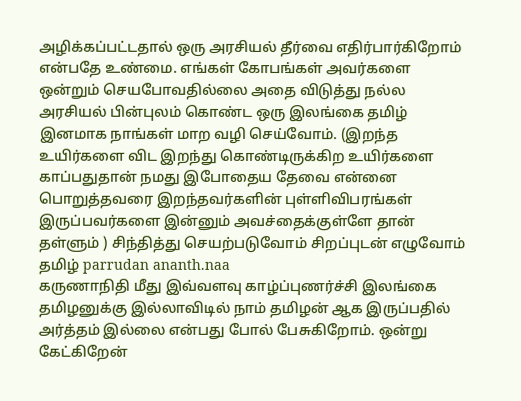அழிக்கப்பட்டதால் ஒரு அரசியல் தீர்வை எதிர்பார்கிறோம் என்பதே உண்மை. எங்கள் கோபங்கள் அவர்களை ஒன்றும் செயபோவதில்லை அதை விடுத்து நல்ல அரசியல் பின்புலம் கொண்ட ஒரு இலங்கை தமிழ் இனமாக நாங்கள் மாற வழி செய்வோம். (இறந்த உயிர்களை விட இறந்து கொண்டிருக்கிற உயிர்களை காப்பதுதான் நமது இபோதைய தேவை என்னை பொறுத்தவரை இறந்தவர்களின் புள்ளிவிபரங்கள் இருப்பவர்களை இன்னும் அவச்தைக்குள்ளே தான் தள்ளும் ) சிந்தித்து செயற்படுவோம் சிறப்புடன் எழுவோம் தமிழ் parrudan ananth.naa
கருணாநிதி மீது இவ்வளவு காழ்ப்புணர்ச்சி இலங்கை தமிழனுக்கு இல்லாவிடில் நாம் தமிழன் ஆக இருப்பதில் அர்த்தம் இல்லை என்பது போல் பேசுகிறோம். ஒன்று கேட்கிறேன்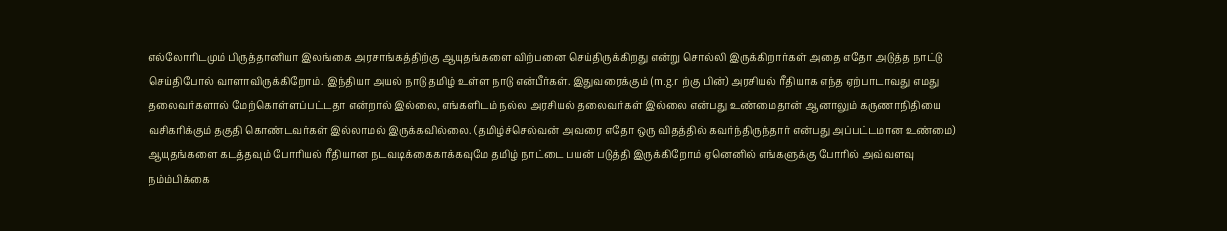எல்லோரிடமும் பிருத்தானியா இலங்கை அரசாங்கத்திற்கு ஆயுதங்களை விற்பனை செய்திருக்கிறது என்று சொல்லி இருக்கிறார்கள் அதை எதோ அடுத்த நாட்டு செய்திபோல் வாளாவிருக்கிறோம். இந்தியா அயல் நாடு தமிழ் உள்ள நாடு என்பீர்கள். இதுவரைக்கும் (m.g.r ற்கு பின்) அரசியல் ரீதியாக எந்த ஏற்பாடாவது எமது தலைவர்களால் மேற்கொள்ளப்பட்டதா என்றால் இல்லை, எங்களிடம் நல்ல அரசியல் தலைவர்கள் இல்லை என்பது உண்மைதான் ஆனாலும் கருணாநிதியை வசிகரிக்கும் தகுதி கொண்டவர்கள் இல்லாமல் இருக்கவில்லை. (தமிழ்ச்செல்வன் அவரை எதோ ஒரு விதத்தில் கவர்ந்திருந்தார் என்பது அப்பட்டமான உண்மை) ஆயுதங்களை கடத்தவும் போரியல் ரீதியான நடவடிக்கைகாக்கவுமே தமிழ் நாட்டை பயன் படுத்தி இருக்கிறோம் ஏனெனில் எங்களுக்கு போரில் அவ்வளவு நம்ம்பிக்கை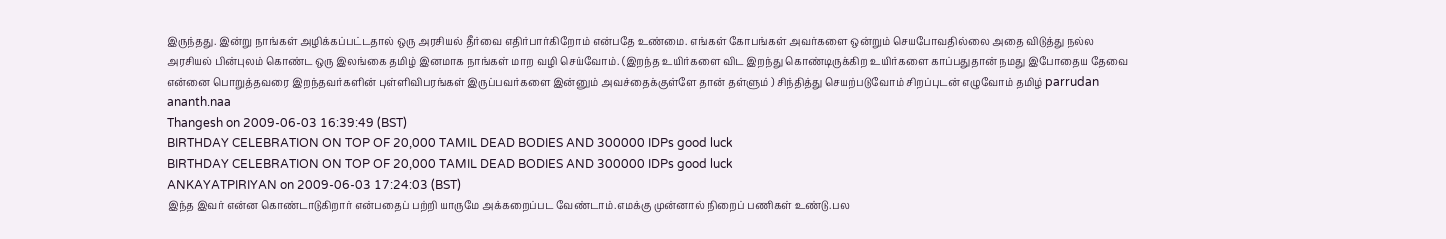இருந்தது. இன்று நாங்கள் அழிக்கப்பட்டதால் ஒரு அரசியல் தீர்வை எதிர்பார்கிறோம் என்பதே உண்மை. எங்கள் கோபங்கள் அவர்களை ஒன்றும் செயபோவதில்லை அதை விடுத்து நல்ல அரசியல் பின்புலம் கொண்ட ஒரு இலங்கை தமிழ் இனமாக நாங்கள் மாற வழி செய்வோம். (இறந்த உயிர்களை விட இறந்து கொண்டிருக்கிற உயிர்களை காப்பதுதான் நமது இபோதைய தேவை என்னை பொறுத்தவரை இறந்தவர்களின் புள்ளிவிபரங்கள் இருப்பவர்களை இன்னும் அவச்தைக்குள்ளே தான் தள்ளும் ) சிந்தித்து செயற்படுவோம் சிறப்புடன் எழுவோம் தமிழ் parrudan ananth.naa
Thangesh on 2009-06-03 16:39:49 (BST)
BIRTHDAY CELEBRATION ON TOP OF 20,000 TAMIL DEAD BODIES AND 300000 IDPs good luck
BIRTHDAY CELEBRATION ON TOP OF 20,000 TAMIL DEAD BODIES AND 300000 IDPs good luck
ANKAYATPIRIYAN on 2009-06-03 17:24:03 (BST)
இந்த இவர் என்ன கொண்டாடுகிறார் என்பதைப் பற்றி யாருமே அக்கறைப்பட வேண்டாம்.எமக்கு முன்னால் நிறைப் பணிகள் உண்டு.பல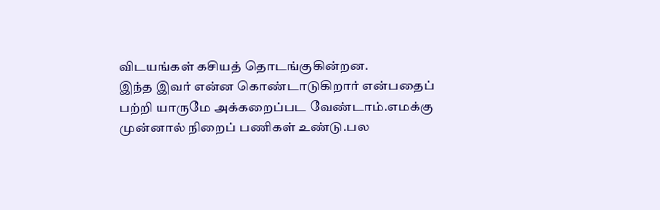விடயங்கள் கசியத் தொடங்குகின்றன.
இந்த இவர் என்ன கொண்டாடுகிறார் என்பதைப் பற்றி யாருமே அக்கறைப்பட வேண்டாம்.எமக்கு முன்னால் நிறைப் பணிகள் உண்டு.பல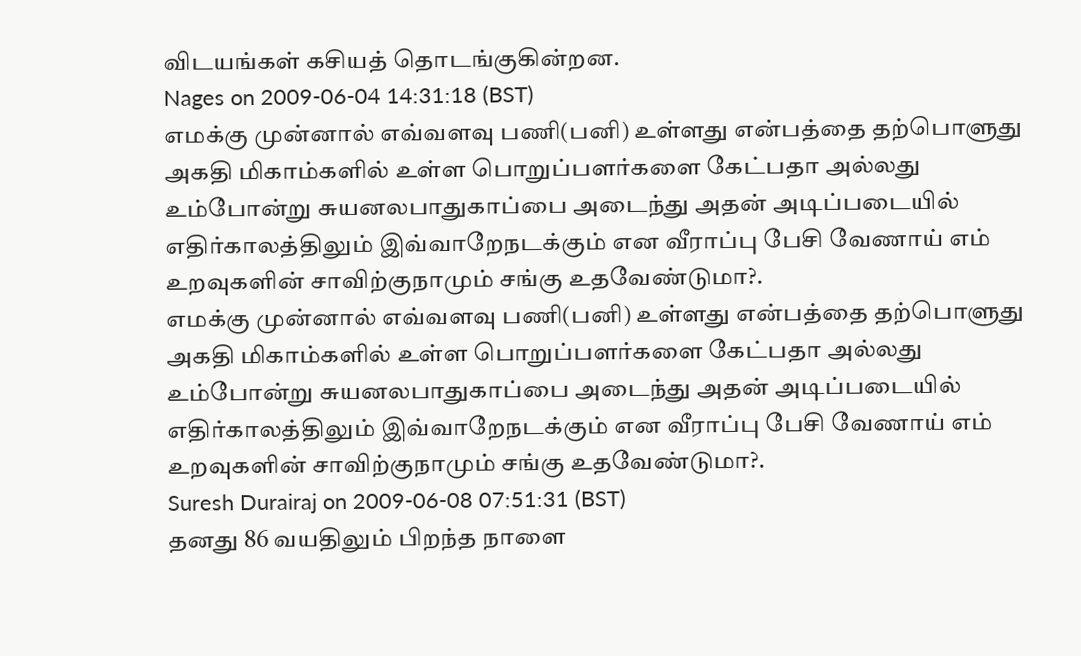விடயங்கள் கசியத் தொடங்குகின்றன.
Nages on 2009-06-04 14:31:18 (BST)
எமக்கு முன்னால் எவ்வளவு பணி(பனி) உள்ளது என்பத்தை தற்பொளுது அகதி மிகாம்களில் உள்ள பொறுப்பளர்களை கேட்பதா அல்லது உம்போன்று சுயனலபாதுகாப்பை அடைந்து அதன் அடிப்படையில் எதிர்காலத்திலும் இவ்வாறேநடக்கும் என வீராப்பு பேசி வேணாய் எம் உறவுகளின் சாவிற்குநாமும் சங்கு உதவேண்டுமா?.
எமக்கு முன்னால் எவ்வளவு பணி(பனி) உள்ளது என்பத்தை தற்பொளுது அகதி மிகாம்களில் உள்ள பொறுப்பளர்களை கேட்பதா அல்லது உம்போன்று சுயனலபாதுகாப்பை அடைந்து அதன் அடிப்படையில் எதிர்காலத்திலும் இவ்வாறேநடக்கும் என வீராப்பு பேசி வேணாய் எம் உறவுகளின் சாவிற்குநாமும் சங்கு உதவேண்டுமா?.
Suresh Durairaj on 2009-06-08 07:51:31 (BST)
தனது 86 வயதிலும் பிறந்த நாளை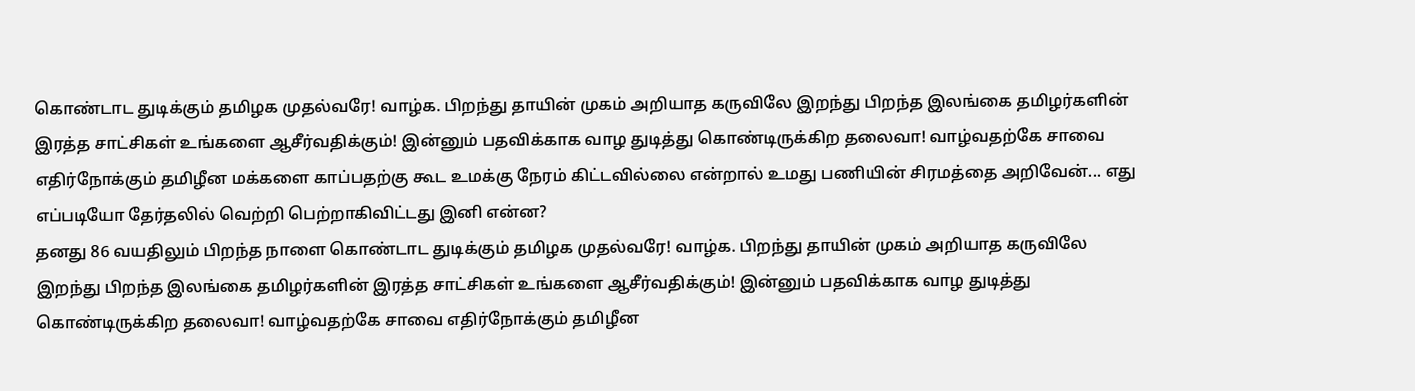கொண்டாட துடிக்கும் தமிழக முதல்வரே! வாழ்க. பிறந்து தாயின் முகம் அறியாத கருவிலே இறந்து பிறந்த இலங்கை தமிழர்களின் இரத்த சாட்சிகள் உங்களை ஆசீர்வதிக்கும்! இன்னும் பதவிக்காக வாழ துடித்து கொண்டிருக்கிற தலைவா! வாழ்வதற்கே சாவை எதிர்நோக்கும் தமிழீன மக்களை காப்பதற்கு கூட உமக்கு நேரம் கிட்டவில்லை என்றால் உமது பணியின் சிரமத்தை அறிவேன்... எது எப்படியோ தேர்தலில் வெற்றி பெற்றாகிவிட்டது இனி என்ன?
தனது 86 வயதிலும் பிறந்த நாளை கொண்டாட துடிக்கும் தமிழக முதல்வரே! வாழ்க. பிறந்து தாயின் முகம் அறியாத கருவிலே இறந்து பிறந்த இலங்கை தமிழர்களின் இரத்த சாட்சிகள் உங்களை ஆசீர்வதிக்கும்! இன்னும் பதவிக்காக வாழ துடித்து கொண்டிருக்கிற தலைவா! வாழ்வதற்கே சாவை எதிர்நோக்கும் தமிழீன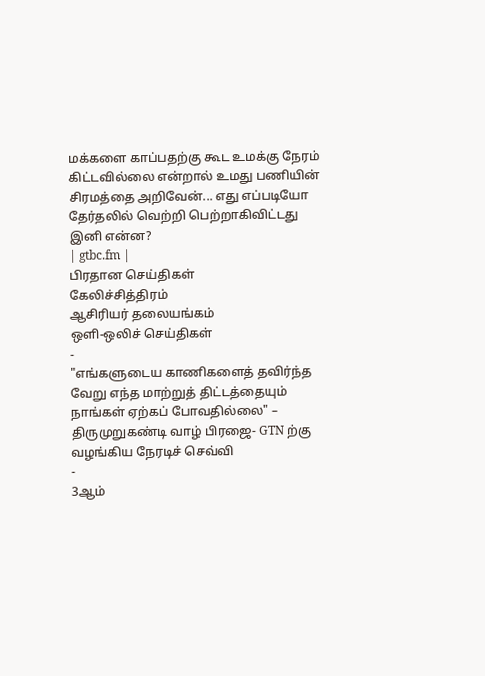மக்களை காப்பதற்கு கூட உமக்கு நேரம் கிட்டவில்லை என்றால் உமது பணியின் சிரமத்தை அறிவேன்... எது எப்படியோ தேர்தலில் வெற்றி பெற்றாகிவிட்டது இனி என்ன?
| gtbc.fm |
பிரதான செய்திகள்
கேலிச்சித்திரம்
ஆசிரியர் தலையங்கம்
ஒளி-ஒலிச் செய்திகள்
-
"எங்களுடைய காணிகளைத் தவிர்ந்த வேறு எந்த மாற்றுத் திட்டத்தையும் நாங்கள் ஏற்கப் போவதில்லை" – திருமுறுகண்டி வாழ் பிரஜை‐ GTN ற்கு வழங்கிய நேரடிச் செவ்வி
-
3ஆம்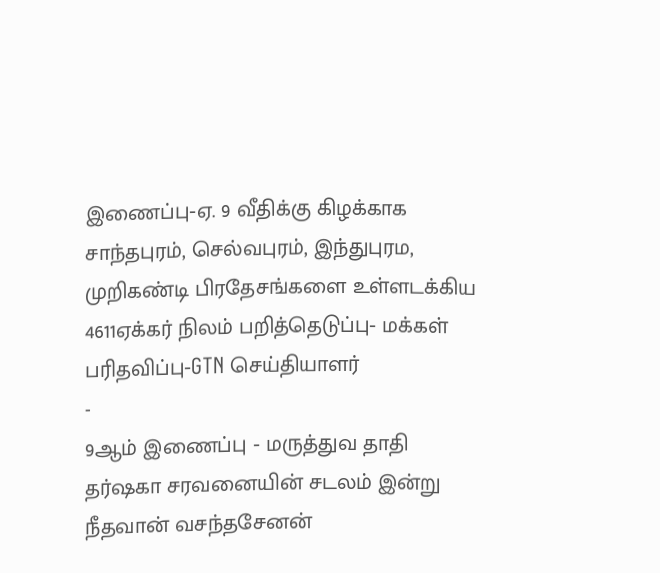இணைப்பு‐ஏ. 9 வீதிக்கு கிழக்காக சாந்தபுரம், செல்வபுரம், இந்துபுரம, முறிகண்டி பிரதேசங்களை உள்ளடக்கிய 4611ஏக்கர் நிலம் பறித்தெடுப்பு‐ மக்கள் பரிதவிப்பு‐GTN செய்தியாளர்
-
9ஆம் இணைப்பு ‐ மருத்துவ தாதி தர்ஷகா சரவனையின் சடலம் இன்று நீதவான் வசந்தசேனன்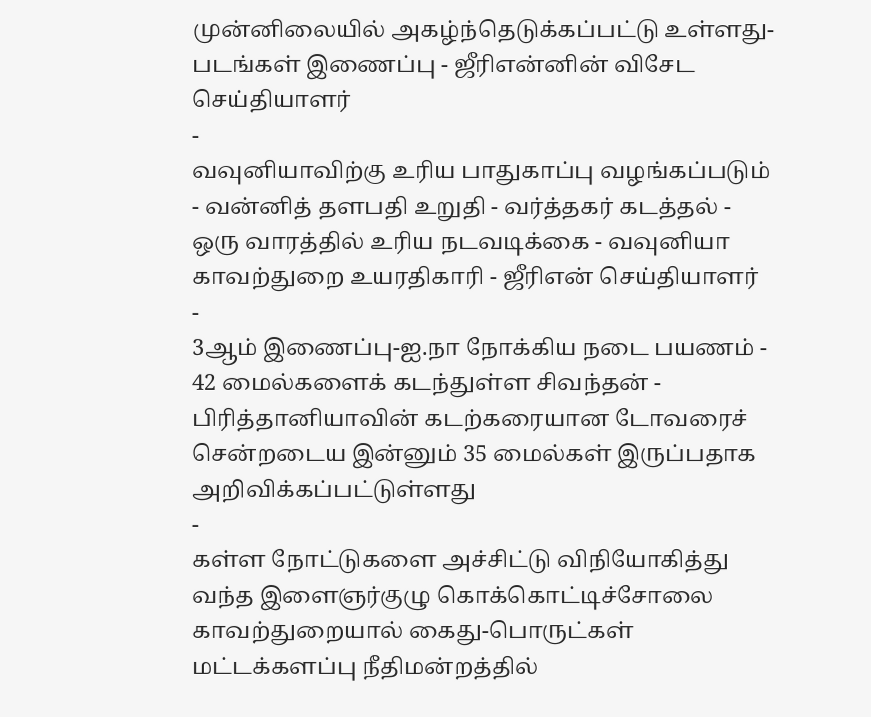முன்னிலையில் அகழ்ந்தெடுக்கப்பட்டு உள்ளது‐ படங்கள் இணைப்பு ‐ ஜீரிஎன்னின் விசேட செய்தியாளர்
-
வவுனியாவிற்கு உரிய பாதுகாப்பு வழங்கப்படும் ‐ வன்னித் தளபதி உறுதி ‐ வர்த்தகர் கடத்தல் ‐ ஒரு வாரத்தில் உரிய நடவடிக்கை ‐ வவுனியா காவற்துறை உயரதிகாரி ‐ ஜீரிஎன் செய்தியாளர்
-
3ஆம் இணைப்பு‐ஐ.நா நோக்கிய நடை பயணம் ‐ 42 மைல்களைக் கடந்துள்ள சிவந்தன் ‐ பிரித்தானியாவின் கடற்கரையான டோவரைச் சென்றடைய இன்னும் 35 மைல்கள் இருப்பதாக அறிவிக்கப்பட்டுள்ளது
-
கள்ள நோட்டுகளை அச்சிட்டு விநியோகித்து வந்த இளைஞர்குழு கொக்கொட்டிச்சோலை காவற்துறையால் கைது‐பொருட்கள் மட்டக்களப்பு நீதிமன்றத்தில்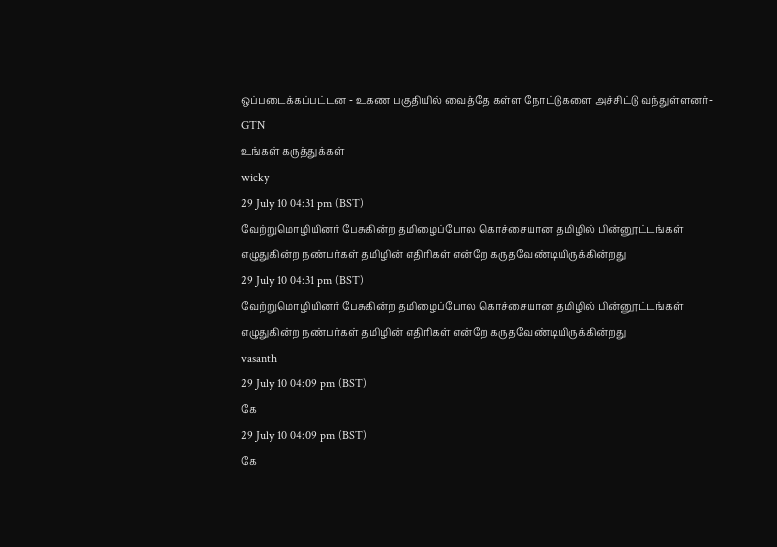ஒப்படைக்கப்பட்டன ‐ உகண பகுதியில் வைத்தே கள்ள நோட்டுகளை அச்சிட்டு வந்துள்ளனர்‐GTN
உங்கள் கருத்துக்கள்
wicky
29 July 10 04:31 pm (BST)
வேற்றுமொழியினர் பேசுகின்ற தமிழைப்போல கொச்சையான தமிழில் பின்னூட்டங்கள் எழுதுகின்ற நண்பர்கள் தமிழின் எதிரிகள் என்றே கருதவேண்டியிருக்கின்றது
29 July 10 04:31 pm (BST)
வேற்றுமொழியினர் பேசுகின்ற தமிழைப்போல கொச்சையான தமிழில் பின்னூட்டங்கள் எழுதுகின்ற நண்பர்கள் தமிழின் எதிரிகள் என்றே கருதவேண்டியிருக்கின்றது
vasanth
29 July 10 04:09 pm (BST)
கே
29 July 10 04:09 pm (BST)
கே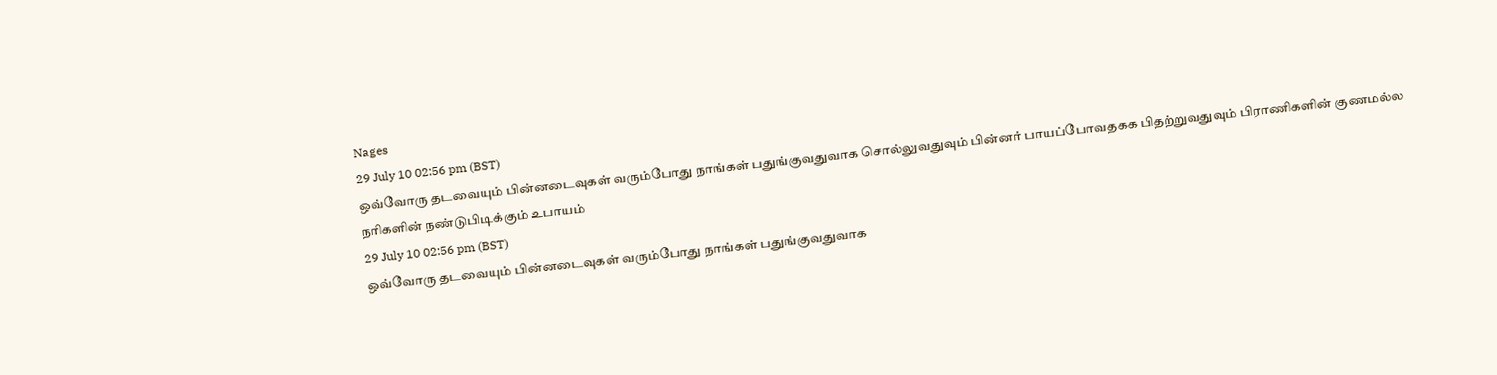Nages
29 July 10 02:56 pm (BST)
ஒவ்வோரு தடவையும் பின்னடைவுகள் வரும்போது நாங்கள் பதுங்குவதுவாக சொல்லுவதுவும் பின்னர் பாயப்போவதகக பிதற்றுவதுவும் பிராணிகளின் குணமல்ல நரிகளின் நண்டுபிடிக்கும் உபாயம்
29 July 10 02:56 pm (BST)
ஒவ்வோரு தடவையும் பின்னடைவுகள் வரும்போது நாங்கள் பதுங்குவதுவாக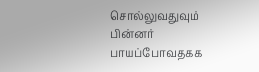சொல்லுவதுவும் பின்னர் பாயப்போவதகக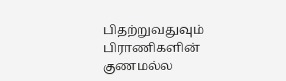பிதற்றுவதுவும் பிராணிகளின் குணமல்ல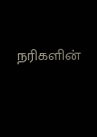நரிகளின்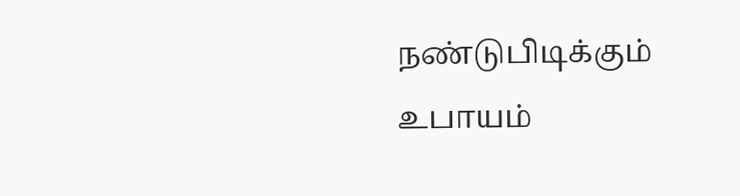நண்டுபிடிக்கும் உபாயம்